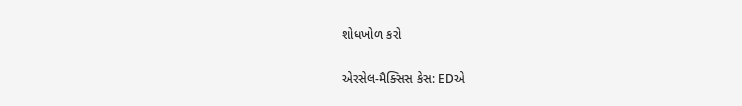શોધખોળ કરો

એરસેલ-મૈક્સિસ કેસ: EDએ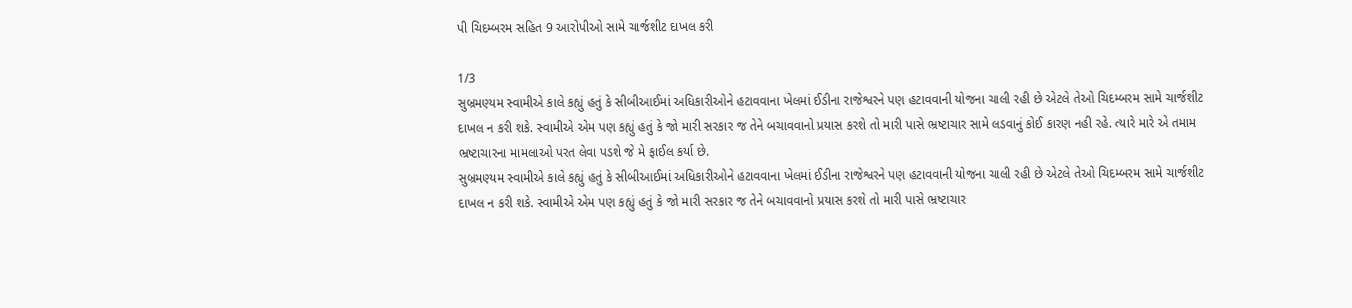પી ચિદમ્બરમ સહિત 9 આરોપીઓ સામે ચાર્જશીટ દાખલ કરી

1/3
સુબ્રમણ્યમ સ્વામીએ કાલે કહ્યું હતું કે સીબીઆઈમાં અધિકારીઓને હટાવવાના ખેલમાં ઈડીના રાજેશ્વરને પણ હટાવવાની યોજના ચાલી રહી છે એટલે તેઓ ચિદમ્બરમ સામે ચાર્જશીટ દાખલ ન કરી શકે. સ્વામીએ એમ પણ કહ્યું હતું કે જો મારી સરકાર જ તેને બચાવવાનો પ્રયાસ કરશે તો મારી પાસે ભ્રષ્ટાચાર સામે લડવાનું કોઈ કારણ નહી રહે. ત્યારે મારે એ તમામ ભ્રષ્ટાચારના મામલાઓ પરત લેવા પડશે જે મે ફાઈલ કર્યા છે.
સુબ્રમણ્યમ સ્વામીએ કાલે કહ્યું હતું કે સીબીઆઈમાં અધિકારીઓને હટાવવાના ખેલમાં ઈડીના રાજેશ્વરને પણ હટાવવાની યોજના ચાલી રહી છે એટલે તેઓ ચિદમ્બરમ સામે ચાર્જશીટ દાખલ ન કરી શકે. સ્વામીએ એમ પણ કહ્યું હતું કે જો મારી સરકાર જ તેને બચાવવાનો પ્રયાસ કરશે તો મારી પાસે ભ્રષ્ટાચાર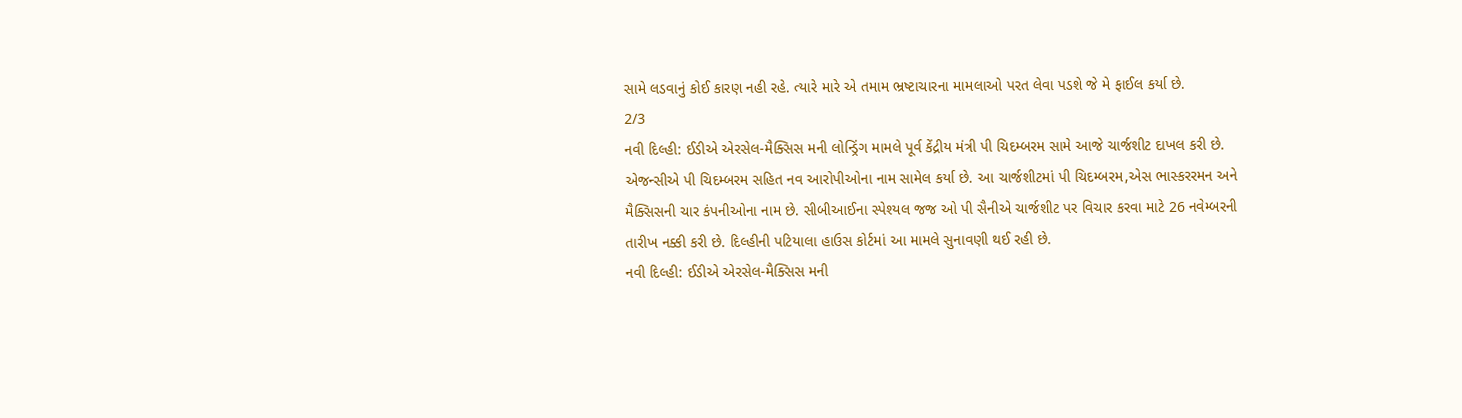સામે લડવાનું કોઈ કારણ નહી રહે. ત્યારે મારે એ તમામ ભ્રષ્ટાચારના મામલાઓ પરત લેવા પડશે જે મે ફાઈલ કર્યા છે.
2/3
નવી દિલ્હી: ઈડીએ એરસેલ-મૈક્સિસ મની લોન્ડ્રિંગ મામલે પૂર્વ કેંદ્રીય મંત્રી પી ચિદમ્બરમ સામે આજે ચાર્જશીટ દાખલ કરી છે. એજન્સીએ પી ચિદમ્બરમ સહિત નવ આરોપીઓના નામ સામેલ કર્યા છે. આ ચાર્જશીટમાં પી ચિદમ્બરમ,એસ ભાસ્કરરમન અને મૈક્સિસની ચાર કંપનીઓના નામ છે. સીબીઆઈના સ્પેશ્યલ જજ ઓ પી સૈનીએ ચાર્જશીટ પર વિચાર કરવા માટે 26 નવેમ્બરની તારીખ નક્કી કરી છે. દિલ્હીની પટિયાલા હાઉસ કોર્ટમાં આ મામલે સુનાવણી થઈ રહી છે.
નવી દિલ્હી: ઈડીએ એરસેલ-મૈક્સિસ મની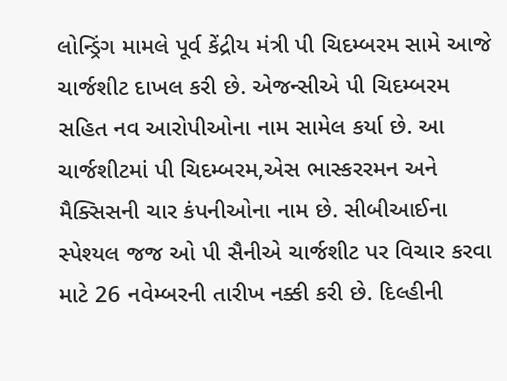લોન્ડ્રિંગ મામલે પૂર્વ કેંદ્રીય મંત્રી પી ચિદમ્બરમ સામે આજે ચાર્જશીટ દાખલ કરી છે. એજન્સીએ પી ચિદમ્બરમ સહિત નવ આરોપીઓના નામ સામેલ કર્યા છે. આ ચાર્જશીટમાં પી ચિદમ્બરમ,એસ ભાસ્કરરમન અને મૈક્સિસની ચાર કંપનીઓના નામ છે. સીબીઆઈના સ્પેશ્યલ જજ ઓ પી સૈનીએ ચાર્જશીટ પર વિચાર કરવા માટે 26 નવેમ્બરની તારીખ નક્કી કરી છે. દિલ્હીની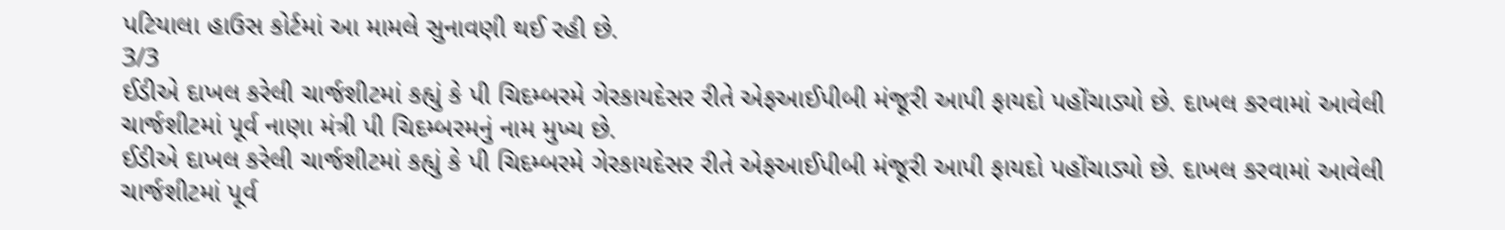પટિયાલા હાઉસ કોર્ટમાં આ મામલે સુનાવણી થઈ રહી છે.
3/3
ઈડીએ દાખલ કરેલી ચાર્જશીટમાં કહ્યું કે પી ચિદમ્બરમે ગેરકાયદેસર રીતે એફઆઈપીબી મંજૂરી આપી ફાયદો પહોંચાડ્યો છે. દાખલ કરવામાં આવેલી ચાર્જશીટમાં પૂર્વ નાણા મંત્રી પી ચિદમ્બરમનું નામ મુખ્ય છે.
ઈડીએ દાખલ કરેલી ચાર્જશીટમાં કહ્યું કે પી ચિદમ્બરમે ગેરકાયદેસર રીતે એફઆઈપીબી મંજૂરી આપી ફાયદો પહોંચાડ્યો છે. દાખલ કરવામાં આવેલી ચાર્જશીટમાં પૂર્વ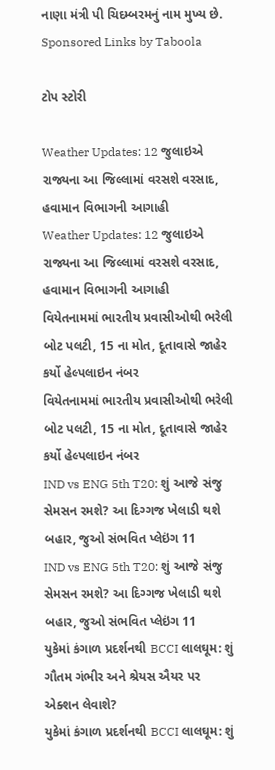નાણા મંત્રી પી ચિદમ્બરમનું નામ મુખ્ય છે.
Sponsored Links by Taboola

ટોપ સ્ટોરી

Weather Updates: 12 જુલાઇએ રાજ્યના આ જિલ્લામાં વરસશે વરસાદ, હવામાન વિભાગની આગાહી
Weather Updates: 12 જુલાઇએ રાજ્યના આ જિલ્લામાં વરસશે વરસાદ, હવામાન વિભાગની આગાહી
વિયેતનામમાં ભારતીય પ્રવાસીઓથી ભરેલી બોટ પલટી, 15 ના મોત, દૂતાવાસે જાહેર કર્યો હેલ્પલાઇન નંબર
વિયેતનામમાં ભારતીય પ્રવાસીઓથી ભરેલી બોટ પલટી, 15 ના મોત, દૂતાવાસે જાહેર કર્યો હેલ્પલાઇન નંબર
IND vs ENG 5th T20: શું આજે સંજુ સેમસન રમશે? આ દિગ્ગજ ખેલાડી થશે બહાર, જુઓ સંભવિત પ્લેઇંગ 11
IND vs ENG 5th T20: શું આજે સંજુ સેમસન રમશે? આ દિગ્ગજ ખેલાડી થશે બહાર, જુઓ સંભવિત પ્લેઇંગ 11
યુકેમાં કંગાળ પ્રદર્શનથી BCCI લાલઘૂમ: શું ગૌતમ ગંભીર અને શ્રેયસ ઐયર પર એક્શન લેવાશે?
યુકેમાં કંગાળ પ્રદર્શનથી BCCI લાલઘૂમ: શું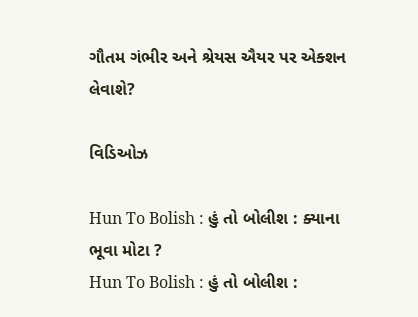ગૌતમ ગંભીર અને શ્રેયસ ઐયર પર એક્શન લેવાશે?

વિડિઓઝ

Hun To Bolish : હું તો બોલીશ : ક્યાના ભૂવા મોટા ?
Hun To Bolish : હું તો બોલીશ :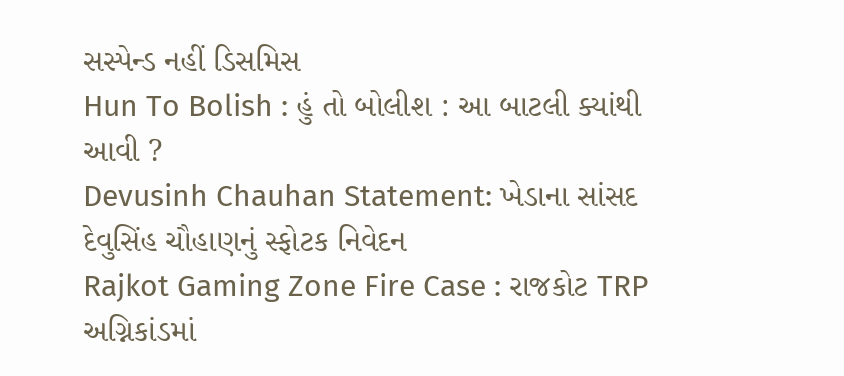સસ્પેન્ડ નહીં ડિસમિસ
Hun To Bolish : હું તો બોલીશ : આ બાટલી ક્યાંથી આવી ?
Devusinh Chauhan Statement: ખેડાના સાંસદ દેવુસિંહ ચૌહાણનું સ્ફોટક નિવેદન
Rajkot Gaming Zone Fire Case : રાજકોટ TRP અગ્નિકાંડમાં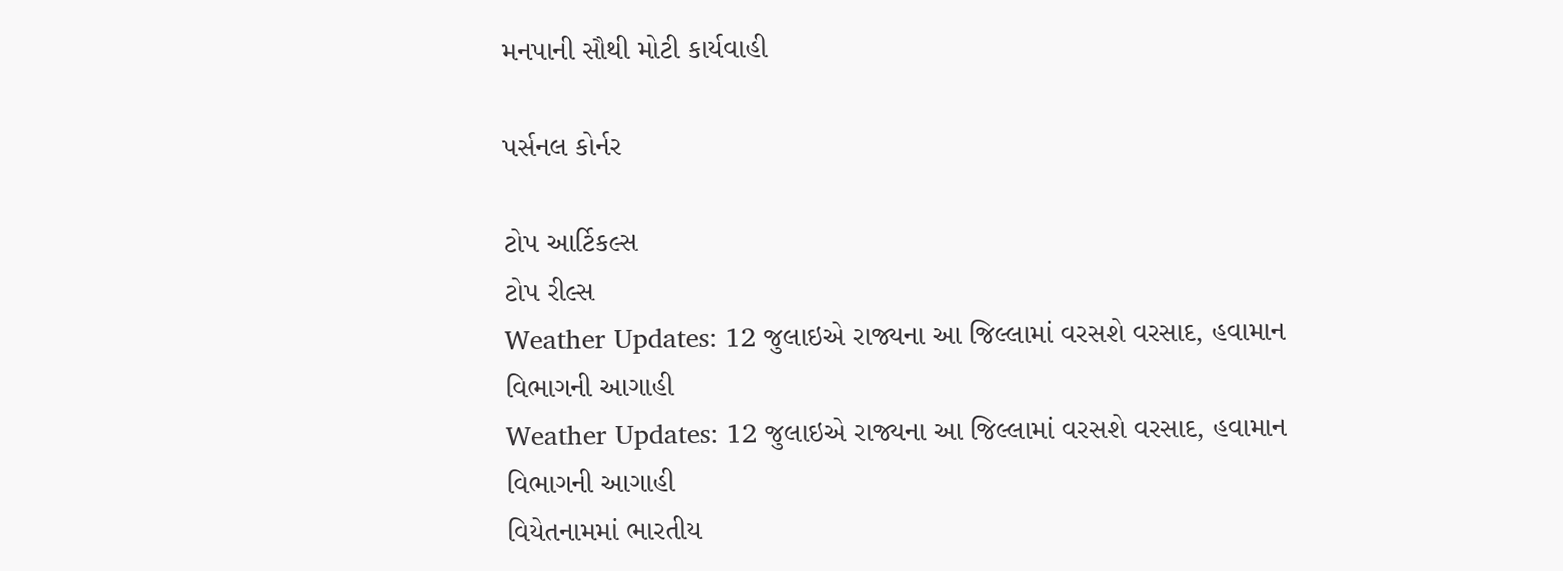મનપાની સૌથી મોટી કાર્યવાહી

પર્સનલ કોર્નર

ટોપ આર્ટિકલ્સ
ટોપ રીલ્સ
Weather Updates: 12 જુલાઇએ રાજ્યના આ જિલ્લામાં વરસશે વરસાદ, હવામાન વિભાગની આગાહી
Weather Updates: 12 જુલાઇએ રાજ્યના આ જિલ્લામાં વરસશે વરસાદ, હવામાન વિભાગની આગાહી
વિયેતનામમાં ભારતીય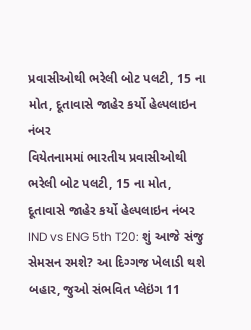પ્રવાસીઓથી ભરેલી બોટ પલટી, 15 ના મોત, દૂતાવાસે જાહેર કર્યો હેલ્પલાઇન નંબર
વિયેતનામમાં ભારતીય પ્રવાસીઓથી ભરેલી બોટ પલટી, 15 ના મોત, દૂતાવાસે જાહેર કર્યો હેલ્પલાઇન નંબર
IND vs ENG 5th T20: શું આજે સંજુ સેમસન રમશે? આ દિગ્ગજ ખેલાડી થશે બહાર, જુઓ સંભવિત પ્લેઇંગ 11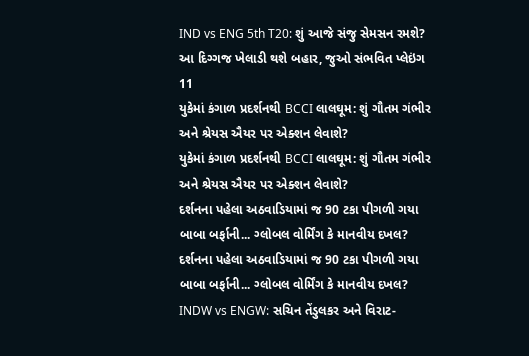IND vs ENG 5th T20: શું આજે સંજુ સેમસન રમશે? આ દિગ્ગજ ખેલાડી થશે બહાર, જુઓ સંભવિત પ્લેઇંગ 11
યુકેમાં કંગાળ પ્રદર્શનથી BCCI લાલઘૂમ: શું ગૌતમ ગંભીર અને શ્રેયસ ઐયર પર એક્શન લેવાશે?
યુકેમાં કંગાળ પ્રદર્શનથી BCCI લાલઘૂમ: શું ગૌતમ ગંભીર અને શ્રેયસ ઐયર પર એક્શન લેવાશે?
દર્શનના પહેલા અઠવાડિયામાં જ 90 ટકા પીગળી ગયા બાબા બર્ફાની... ગ્લોબલ વોર્મિંગ કે માનવીય દખલ?
દર્શનના પહેલા અઠવાડિયામાં જ 90 ટકા પીગળી ગયા બાબા બર્ફાની... ગ્લોબલ વોર્મિંગ કે માનવીય દખલ?
INDW vs ENGW: સચિન તેંડુલકર અને વિરાટ-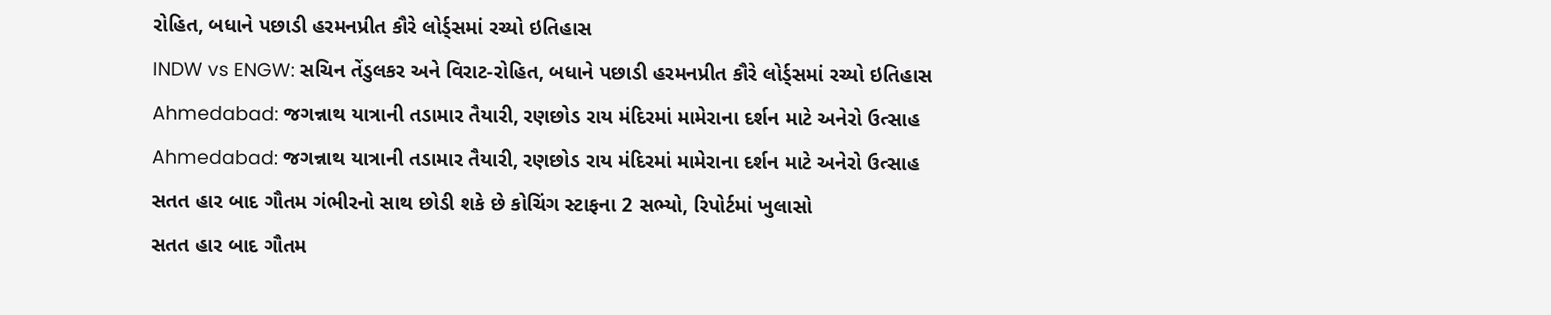રોહિત, બધાને પછાડી હરમનપ્રીત કૌરે લોર્ડ્સમાં રચ્યો ઇતિહાસ
INDW vs ENGW: સચિન તેંડુલકર અને વિરાટ-રોહિત, બધાને પછાડી હરમનપ્રીત કૌરે લોર્ડ્સમાં રચ્યો ઇતિહાસ
Ahmedabad: જગન્નાથ યાત્રાની તડામાર તૈયારી, રણછોડ રાય મંદિરમાં મામેરાના દર્શન માટે અનેરો ઉત્સાહ
Ahmedabad: જગન્નાથ યાત્રાની તડામાર તૈયારી, રણછોડ રાય મંદિરમાં મામેરાના દર્શન માટે અનેરો ઉત્સાહ
સતત હાર બાદ ગૌતમ ગંભીરનો સાથ છોડી શકે છે કોચિંગ સ્ટાફના 2 સભ્યો, રિપોર્ટમાં ખુલાસો
સતત હાર બાદ ગૌતમ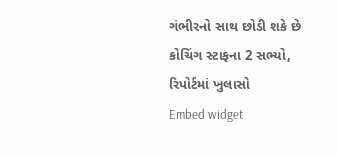ગંભીરનો સાથ છોડી શકે છે કોચિંગ સ્ટાફના 2 સભ્યો, રિપોર્ટમાં ખુલાસો
Embed widget